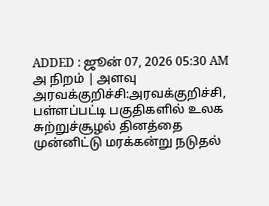ADDED : ஜூன் 07, 2026 05:30 AM
அ நிறம் | அளவு
அரவக்குறிச்சி:அரவக்குறிச்சி, பள்ளப்பட்டி பகுதிகளில் உலக சுற்றுச்சூழல் தினத்தை முன்னிட்டு மரக்கன்று நடுதல்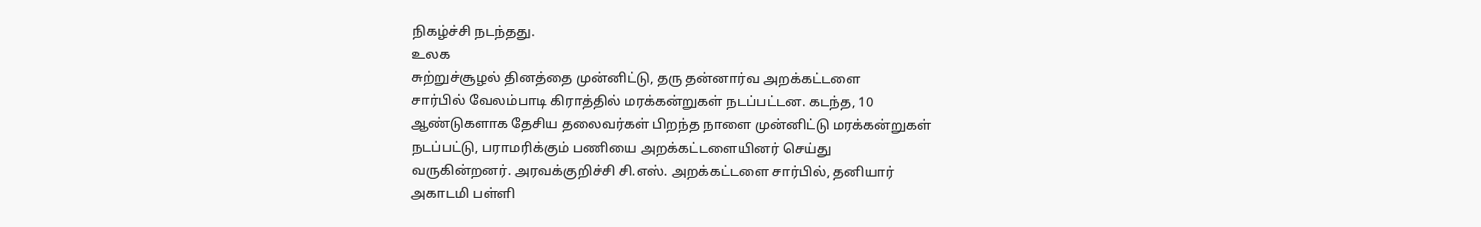நிகழ்ச்சி நடந்தது.
உலக
சுற்றுச்சூழல் தினத்தை முன்னிட்டு, தரு தன்னார்வ அறக்கட்டளை
சார்பில் வேலம்பாடி கிராத்தில் மரக்கன்றுகள் நடப்பட்டன. கடந்த, 10
ஆண்டுகளாக தேசிய தலைவர்கள் பிறந்த நாளை முன்னிட்டு மரக்கன்றுகள்
நடப்பட்டு, பராமரிக்கும் பணியை அறக்கட்டளையினர் செய்து
வருகின்றனர். அரவக்குறிச்சி சி.எஸ். அறக்கட்டளை சார்பில், தனியார்
அகாடமி பள்ளி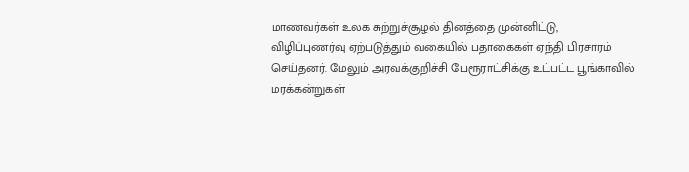மாணவர்கள் உலக சுற்றுச்சூழல் தினத்தை முன்னிட்டு,
விழிப்புணர்வு ஏற்படுத்தும் வகையில் பதாகைகள் ஏந்தி பிரசாரம்
செய்தனர். மேலும் அரவக்குறிச்சி பேரூராட்சிக்கு உட்பட்ட பூங்காவில்
மரக்கன்றுகள்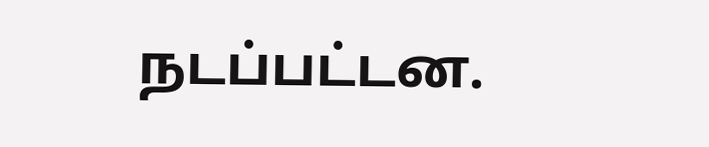நடப்பட்டன.